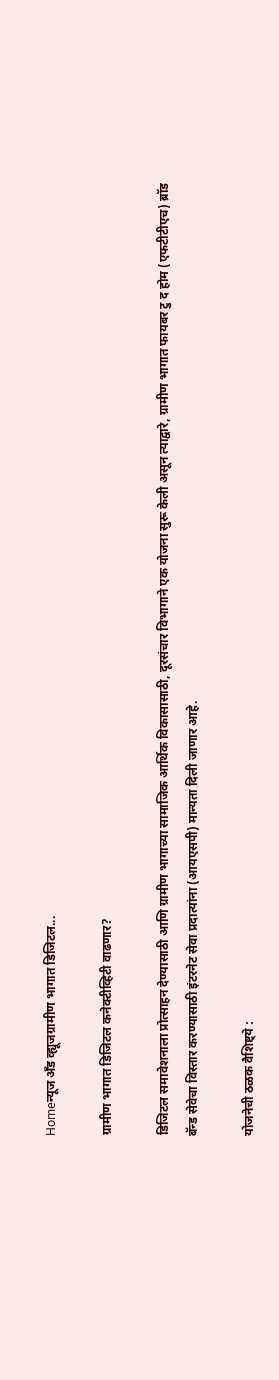Homeन्यूज अँड व्ह्यूजग्रामीण भागात डिजिटल...

ग्रामीण भागात डिजिटल कनेक्टीव्हिटी वाढणार?

डिजिटल समावेशनाला प्रोत्साहन देण्यासाठी आणि ग्रामीण भागाच्या सामाजिक आर्थिक विकासासाठी, दूरसंचार विभागाने एक योजना सुरू केली असून त्याद्वारे, ग्रामीण भागात फायबर टु द होम (एफटीटीएच) ब्रॉड बॅन्ड सेवेचा विस्तार करण्यासाठी इंटरनेट सेवा प्रदात्यांना (आयएसपी) मान्यता दिली जाणार आहे.

योजनेची ठळक वैशिष्ट्ये :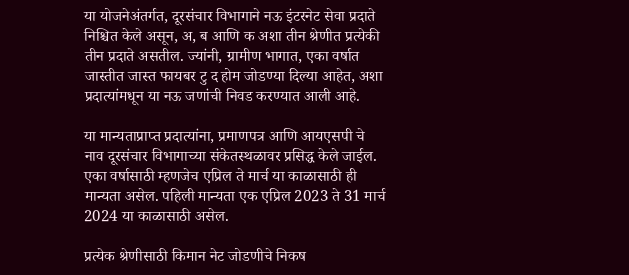या योजनेअंतर्गत, दूरसंचार विभागाने नऊ इंटरनेट सेवा प्रदाते निश्चित केले असून, अ, ब आणि क अशा तीन श्रेणीत प्रत्येकी तीन प्रदाते असतील. ज्यांनी, ग्रामीण भागात, एका वर्षात जास्तीत जास्त फायबर टु द होम जोडण्या दिल्या आहेत, अशा प्रदात्यांमधून या नऊ जणांची निवड करण्यात आली आहे.

या मान्यताप्राप्त प्रदात्यांना, प्रमाणपत्र आणि आयएसपी चे नाव दूरसंचार विभागाच्या संकेतस्थळावर प्रसिद्ध केले जाईल. एका वर्षासाठी म्हणजेच एप्रिल ते मार्च या काळासाठी ही मान्यता असेल. पहिली मान्यता एक एप्रिल 2023 ते 31 मार्च 2024 या काळासाठी असेल.

प्रत्येक श्रेणीसाठी किमान नेट जोडणीचे निकष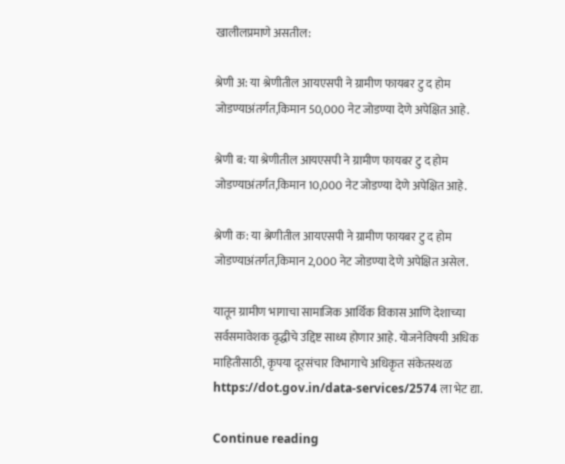खालीलप्रमाणे असतील:

श्रेणी अ: या श्रेणीतील आयएसपी ने ग्रामीण फायबर टु द होम जोडण्याअंतर्गत,किमान 50,000 नेट जोडण्या देणे अपेक्षित आहे.

श्रेणी ब: या श्रेणीतील आयएसपी ने ग्रामीण फायबर टु द होम जोडण्याअंतर्गत,किमान 10,000 नेट जोडण्या देणे अपेक्षित आहे.

श्रेणी क: या श्रेणीतील आयएसपी ने ग्रामीण फायबर टु द होम जोडण्याअंतर्गत,किमान 2,000 नेट जोडण्या देणे अपेक्षित असेल.

यातून ग्रामीण भागाचा सामाजिक आर्थिक विकास आणि देशाच्या सर्वसमावेशक वृद्धीचे उद्दिष्ट साध्य होणार आहे. योजनेविषयी अधिक माहितीसाठी, कृपया दूरसंचार विभागाचे अधिकृत संकेतस्थळ https://dot.gov.in/data-services/2574 ला भेट द्या.

Continue reading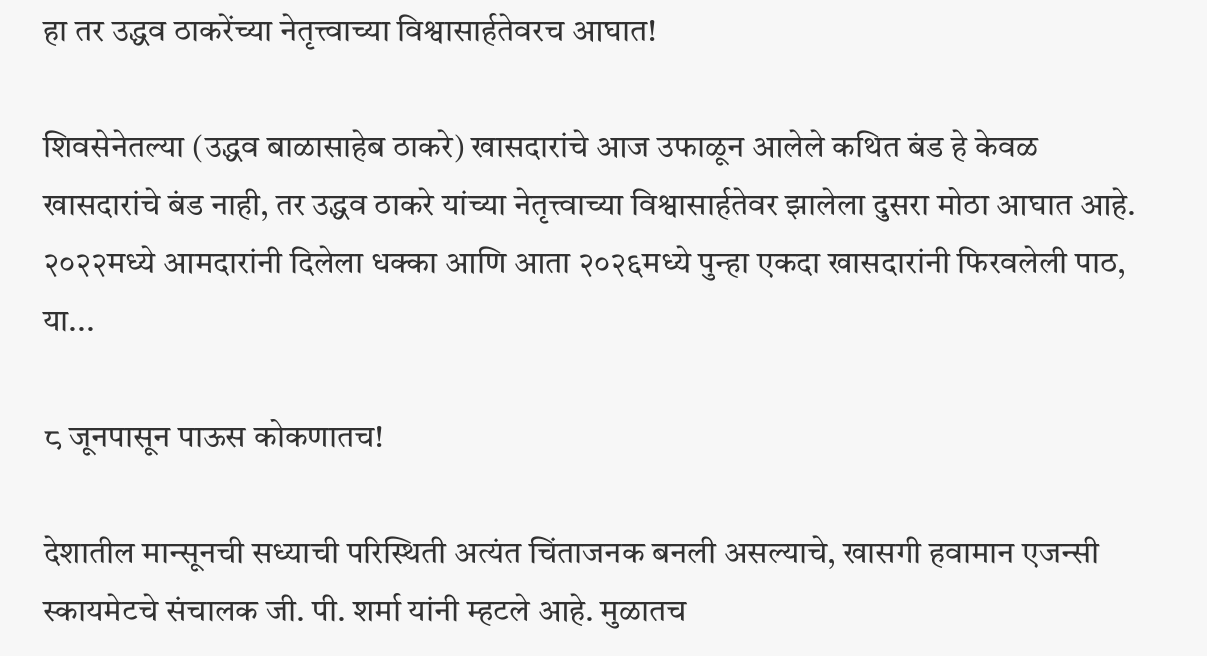हा तर उद्धव ठाकरेंच्या नेतृत्त्वाच्या विश्वासार्हतेवरच आघात!

शिवसेनेतल्या (उद्धव बाळासाहेब ठाकरे) खासदारांचे आज उफाळून आलेले कथित बंड हे केवळ खासदारांचे बंड नाही, तर उद्धव ठाकरे यांच्या नेतृत्त्वाच्या विश्वासार्हतेवर झालेला दुसरा मोठा आघात आहे. २०२२मध्ये आमदारांनी दिलेला धक्का आणि आता २०२६मध्ये पुन्हा एकदा खासदारांनी फिरवलेली पाठ, या...

८ जूनपासून पाऊस कोकणातच!

देशातील मान्सूनची सध्याची परिस्थिती अत्यंत चिंताजनक बनली असल्याचे, खासगी हवामान एजन्सी स्कायमेटचे संचालक जी. पी. शर्मा यांनी म्हटले आहे. मुळातच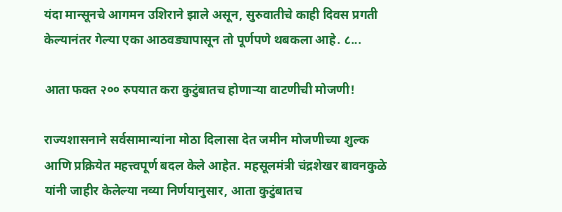यंदा मान्सूनचे आगमन उशिराने झाले असून, सुरुवातीचे काही दिवस प्रगती केल्यानंतर गेल्या एका आठवड्यापासून तो पूर्णपणे थबकला आहे. ८...

आता फक्त २०० रुपयात करा कुटुंबातच होणाऱ्या वाटणीची मोजणी!

राज्यशासनाने सर्वसामान्यांना मोठा दिलासा देत जमीन मोजणीच्या शुल्क आणि प्रक्रियेत महत्त्वपूर्ण बदल केले आहेत. महसूलमंत्री चंद्रशेखर बावनकुळे यांनी जाहीर केलेल्या नव्या निर्णयानुसार, आता कुटुंबातच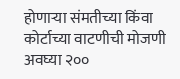होणाऱ्या संमतीच्या किंवा कोर्टाच्या वाटणीची मोजणी अवघ्या २००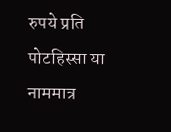रुपये प्रति पोटहिस्सा या नाममात्र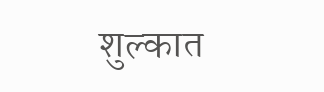शुल्कात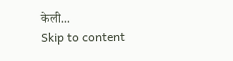केली...
Skip to content